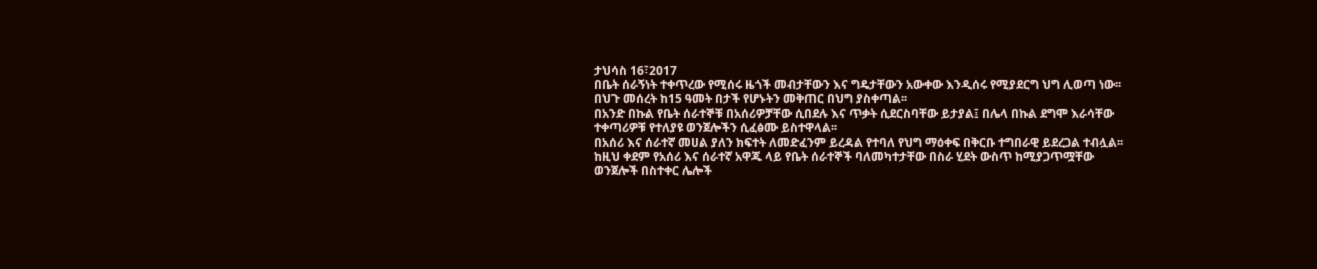ታህሳስ 16፣2017
በቤት ሰራኝነት ተቀጥረው የሚሰሩ ዜጎች መብታቸውን እና ግዴታቸውን አውቀው እንዲሰሩ የሚያደርግ ህግ ሊወጣ ነው፡፡
በህጉ መሰረት ከ15 ዓመት በታች የሆኑትን መቅጠር በህግ ያስቀጣል፡፡
በአንድ በኩል የቤት ሰራተኞቹ በአሰሪዎቻቸው ሲበደሉ እና ጥቃት ሲደርስባቸው ይታያል፤ በሌላ በኩል ደግሞ እራሳቸው ተቀጣሪዎቹ የተለያዩ ወንጀሎችን ሲፈፅሙ ይስተዋላል፡፡
በአሰሪ እና ሰራተኛ መሀል ያለን ክፍተት ለመድፈንም ይረዳል የተባለ የህግ ማዕቀፍ በቅርቡ ተግበራዊ ይደረጋል ተብሏል፡፡
ከዚህ ቀደም የአሰሪ እና ሰራተኛ አዋጁ ላይ የቤት ሰራተኞች ባለመካተታቸው በስራ ሂደት ውስጥ ከሚያጋጥሟቸው ወንጀሎች በስተቀር ሌሎች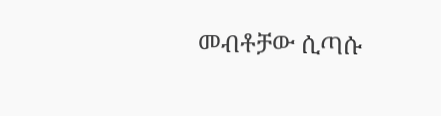መብቶቻው ሲጣሱ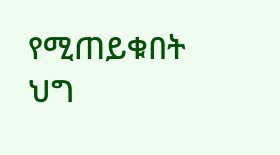የሚጠይቁበት ህግ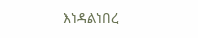እነዳልነበረ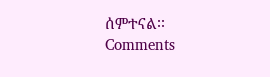ሰምተናል፡፡
Comments